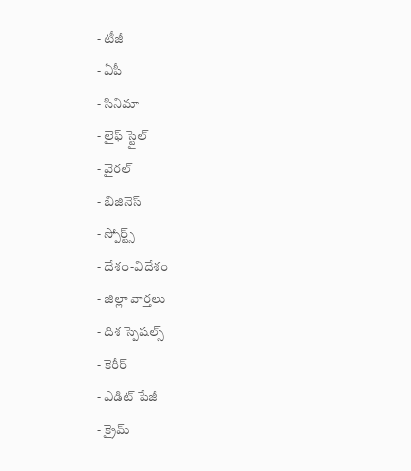- టీజీ
- ఏపీ
- సినిమా
- లైఫ్ స్టైల్
- వైరల్
- బిజినెస్
- స్పోర్ట్స్
- దేశం-విదేశం
- జిల్లా వార్తలు
- దిశ స్పెషల్స్
- కెరీర్
- ఎడిట్ పేజీ
- క్రైమ్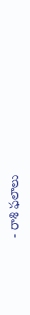- రాశి ఫలాలు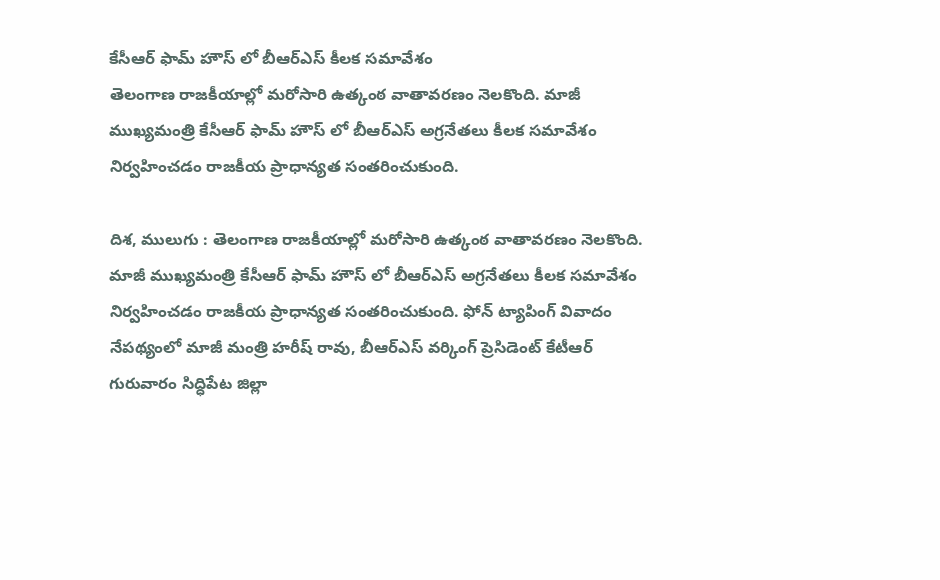కేసీఆర్ ఫామ్ హౌస్ లో బీఆర్ఎస్ కీలక సమావేశం
తెలంగాణ రాజకీయాల్లో మరోసారి ఉత్కంఠ వాతావరణం నెలకొంది. మాజీ ముఖ్యమంత్రి కేసీఆర్ ఫామ్ హౌస్ లో బీఆర్ఎస్ అగ్రనేతలు కీలక సమావేశం నిర్వహించడం రాజకీయ ప్రాధాన్యత సంతరించుకుంది.

దిశ, ములుగు : తెలంగాణ రాజకీయాల్లో మరోసారి ఉత్కంఠ వాతావరణం నెలకొంది. మాజీ ముఖ్యమంత్రి కేసీఆర్ ఫామ్ హౌస్ లో బీఆర్ఎస్ అగ్రనేతలు కీలక సమావేశం నిర్వహించడం రాజకీయ ప్రాధాన్యత సంతరించుకుంది. ఫోన్ ట్యాపింగ్ వివాదం నేపథ్యంలో మాజీ మంత్రి హరీష్ రావు, బీఆర్ఎస్ వర్కింగ్ ప్రెసిడెంట్ కేటీఆర్ గురువారం సిద్ధిపేట జిల్లా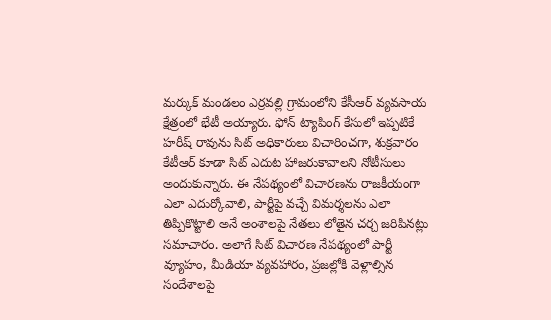మర్కుక్ మండలం ఎర్రవల్లి గ్రామంలోని కేసీఆర్ వ్యవసాయ క్షేత్రంలో భేటీ అయ్యారు. ఫోన్ ట్యాపింగ్ కేసులో ఇప్పటికే హరీష్ రావును సిట్ అధికారులు విచారించగా, శుక్రవారం కేటీఆర్ కూడా సిట్ ఎదుట హాజరుకావాలని నోటీసులు అందుకున్నారు. ఈ నేపథ్యంలో విచారణను రాజకీయంగా ఎలా ఎదుర్కోవాలి, పార్టీపై వచ్చే విమర్శలను ఎలా తిప్పికొట్టాలి అనే అంశాలపై నేతలు లోతైన చర్చ జరిపినట్లు సమాచారం. అలాగే సిట్ విచారణ నేపథ్యంలో పార్టీ వ్యూహం, మీడియా వ్యవహారం, ప్రజల్లోకి వెళ్లాల్సిన సందేశాలపై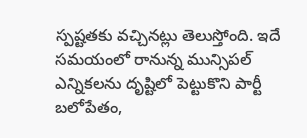స్పష్టతకు వచ్చినట్లు తెలుస్తోంది. ఇదే సమయంలో రానున్న మున్సిపల్ ఎన్నికలను దృష్టిలో పెట్టుకొని పార్టీ బలోపేతం,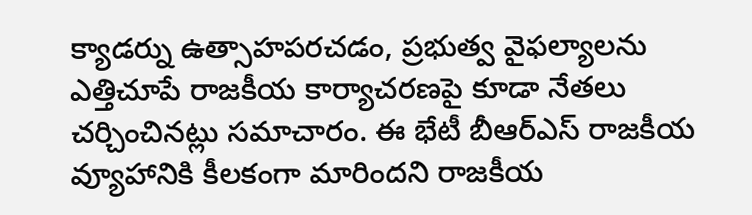క్యాడర్ను ఉత్సాహపరచడం, ప్రభుత్వ వైఫల్యాలను ఎత్తిచూపే రాజకీయ కార్యాచరణపై కూడా నేతలు చర్చించినట్లు సమాచారం. ఈ భేటీ బీఆర్ఎస్ రాజకీయ వ్యూహానికి కీలకంగా మారిందని రాజకీయ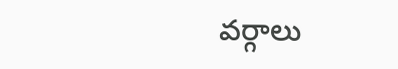వర్గాలు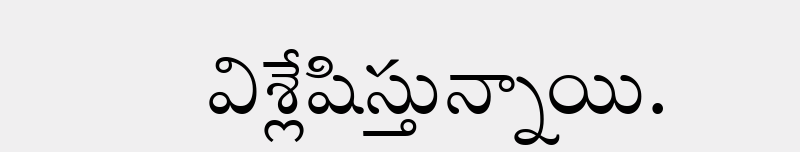విశ్లేషిస్తున్నాయి.